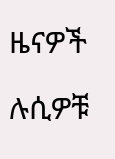ዜናዎች

ሉሲዎቹ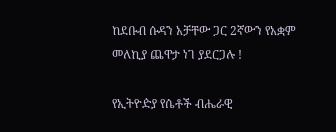ከደቡብ ሱዳን አቻቸው ጋር 2ኛውን የአቋም መለኪያ ጨዋታ ነገ ያደርጋሉ !

የኢትዮዽያ የሴቶች ብሔራዊ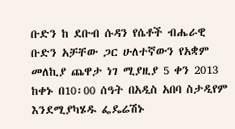ቡድን ከ ደቡብ ሱዳን የሴቶች ብሔራዊ ቡድን አቻቸው ጋር ሁለተኛውን የአቋም መለኪያ ጨዋታ ነገ ሚያዚያ 5 ቀን 2013 ከቀኑ በ10፡00 ሰዓት በአዲስ አበባ ስታዲየም እንደሚያካሄዱ ፌዴሬሽኑ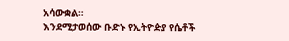አሳውቋል።
እንደሚታወሰው ቡድኑ የኢትዮዽያ የሴቶች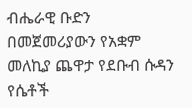ብሔራዊ ቡድን በመጀመሪያውን የአቋም መለኪያ ጨዋታ የደቡብ ሱዳን የሴቶች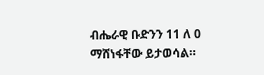ብሔራዊ ቡድንን 11 ለ 0 ማሸነፋቸው ይታወሳል።